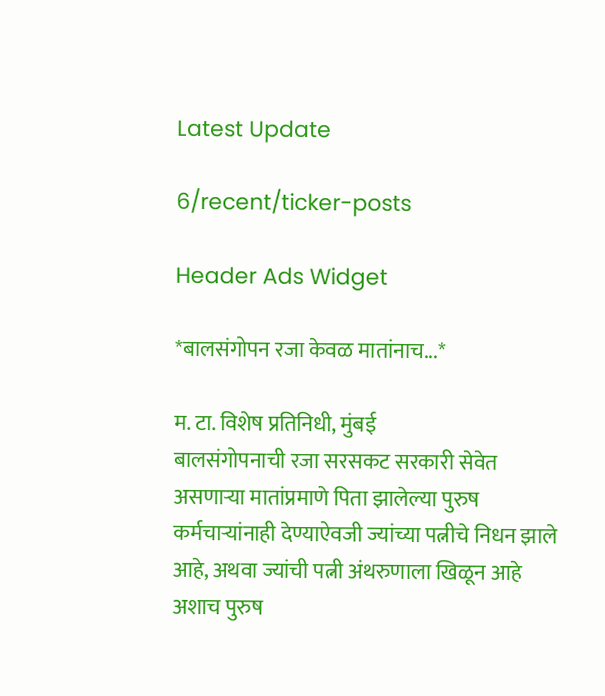Latest Update

6/recent/ticker-posts

Header Ads Widget

*बालसंगोपन रजा केवळ मातांनाच...*

म. टा. विशेष प्रतिनिधी, मुंबई
बालसंगोपनाची रजा सरसकट सरकारी सेवेत असणाऱ्या मातांप्रमाणे पिता झालेल्या पुरुष कर्मचाऱ्यांनाही देण्याऐवजी ज्यांच्या पत्नीचे निधन झाले आहे, अथवा ज्यांची पत्नी अंथरुणाला खिळून आहे अशाच पुरुष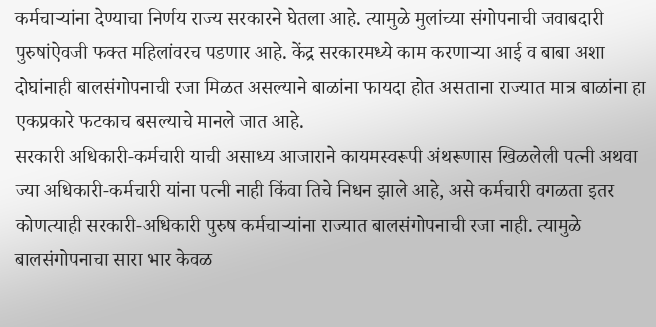कर्मचाऱ्यांना देण्याचा निर्णय राज्य सरकारने घेतला आहे. त्यामुळे मुलांच्या संगोपनाची जवाबदारी पुरुषांऐवजी फक्त महिलांवरच पडणार आहे. केंद्र सरकारमध्ये काम करणाऱ्या आई व बाबा अशा दोघांनाही बालसंगोपनाची रजा मिळत असल्याने बाळांना फायदा होत असताना राज्यात मात्र बाळांना हा एकप्रकारे फटकाच बसल्याचे मानले जात आहे.
सरकारी अधिकारी-कर्मचारी याची असाध्य आजाराने कायमस्वरूपी अंथरूणास खिळलेली पत्नी अथवा ज्या अधिकारी-कर्मचारी यांना पत्नी नाही किंवा तिचे निधन झाले आहे, असे कर्मचारी वगळता इतर कोणत्याही सरकारी-अधिकारी पुरुष कर्मचाऱ्यांना राज्यात बालसंगोपनाची रजा नाही. त्यामुळे बालसंगोपनाचा सारा भार केवळ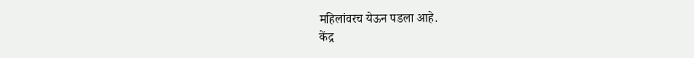महिलांवरच येऊन पडला आहे.
केंद्र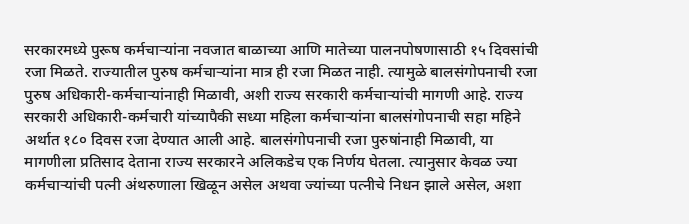सरकारमध्ये पुरूष कर्मचाऱ्यांना नवजात बाळाच्या आणि मातेच्या पालनपोषणासाठी १५ दिवसांची रजा मिळते. राज्यातील पुरुष कर्मचाऱ्यांना मात्र ही रजा मिळत नाही. त्यामुळे बालसंगोपनाची रजा पुरुष अधिकारी-कर्मचाऱ्यांनाही मिळावी, अशी राज्य सरकारी कर्मचाऱ्यांची मागणी आहे. राज्य सरकारी अधिकारी-कर्मचारी यांच्यापैकी सध्या महिला कर्मचाऱ्यांना बालसंगोपनाची सहा महिने अर्थात १८० दिवस रजा देण्यात आली आहे. बालसंगोपनाची रजा पुरुषांनाही मिळावी, या मागणीला प्रतिसाद देताना राज्य सरकारने अलिकडेच एक निर्णय घेतला. त्यानुसार केवळ ज्या कर्मचाऱ्यांची पत्नी अंथरुणाला खिळून असेल अथवा ज्यांच्या पत्नीचे निधन झाले असेल, अशा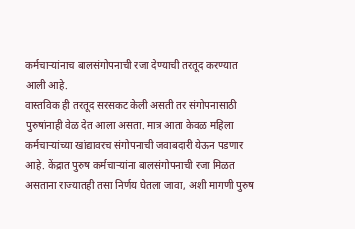कर्मचाऱ्यांनाच बालसंगोपनाची रजा देण्याची तरतूद करण्यात आली आहे.
वास्तविक ही तरतूद सरसकट केली असती तर संगोपनासाठी पुरुषांनाही वेळ देत आला असता. मात्र आता केवळ महिला कर्मचाऱ्यांच्या खांद्यावरच संगोपनाची जवाबदारी येऊन पडणार आहे. केंद्रात पुरुष कर्मचाऱ्यांना बालसंगोपनाची रजा मिळत असताना राज्यातही तसा निर्णय घेतला जावा, अशी मागणी पुरुष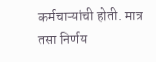कर्मचाऱ्यांची होती. मात्र तसा निर्णय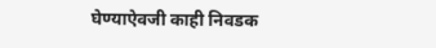घेण्याऐवजी काही निवडक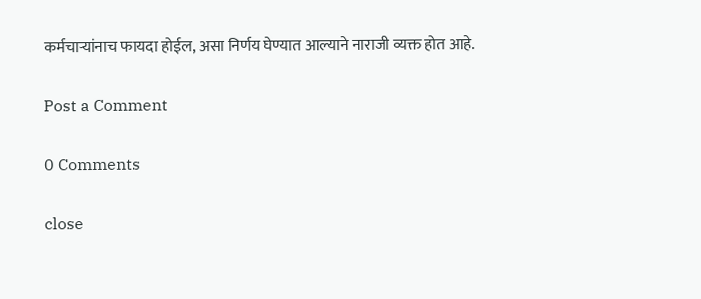कर्मचाऱ्यांनाच फायदा होईल, असा निर्णय घेण्यात आल्याने नाराजी व्यक्त होत आहे.

Post a Comment

0 Comments

close